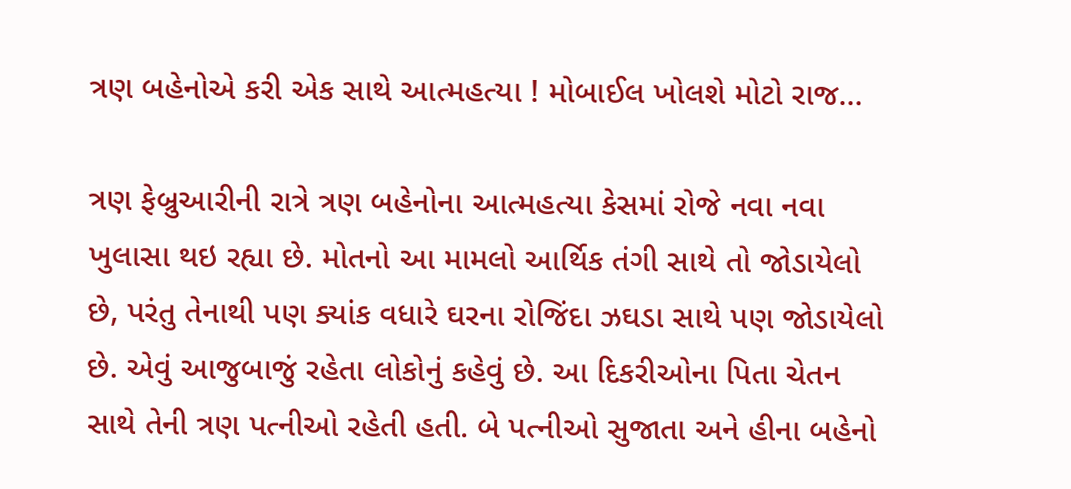ત્રણ બહેનોએ કરી એક સાથે આત્મહત્યા ! મોબાઈલ ખોલશે મોટો રાજ…

ત્રણ ફેબ્રુઆરીની રાત્રે ત્રણ બહેનોના આત્મહત્યા કેસમાં રોજે નવા નવા ખુલાસા થઇ રહ્યા છે. મોતનો આ મામલો આર્થિક તંગી સાથે તો જોડાયેલો છે, પરંતુ તેનાથી પણ ક્યાંક વધારે ઘરના રોજિંદા ઝઘડા સાથે પણ જોડાયેલો છે. એવું આજુબાજું રહેતા લોકોનું કહેવું છે. આ દિકરીઓના પિતા ચેતન સાથે તેની ત્રણ પત્નીઓ રહેતી હતી. બે પત્નીઓ સુજાતા અને હીના બહેનો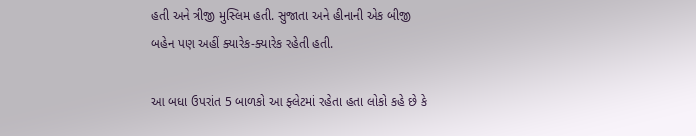હતી અને ત્રીજી મુસ્લિમ હતી. સુજાતા અને હીનાની એક બીજી બહેન પણ અહીં ક્યારેક-ક્યારેક રહેતી હતી.

આ બધા ઉપરાંત 5 બાળકો આ ફ્લેટમાં રહેતા હતા લોકો કહે છે કે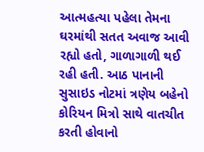આત્મહત્યા પહેલા તેમના ઘરમાંથી સતત અવાજ આવી રહ્યો હતો, ગાળાગાળી થઈ રહી હતી. આઠ પાનાની સુસાઇડ નોટમાં ત્રણેય બહેનો કોરિયન મિત્રો સાથે વાતચીત કરતી હોવાનો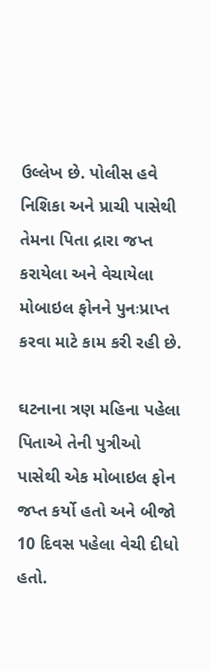ઉલ્લેખ છે. પોલીસ હવે નિશિકા અને પ્રાચી પાસેથી તેમના પિતા દ્રારા જપ્ત કરાયેલા અને વેચાયેલા મોબાઇલ ફોનને પુનઃપ્રાપ્ત કરવા માટે કામ કરી રહી છે.

ઘટનાના ત્રણ મહિના પહેલા પિતાએ તેની પુત્રીઓ પાસેથી એક મોબાઇલ ફોન જપ્ત કર્યો હતો અને બીજો 10 દિવસ પહેલા વેચી દીધો હતો.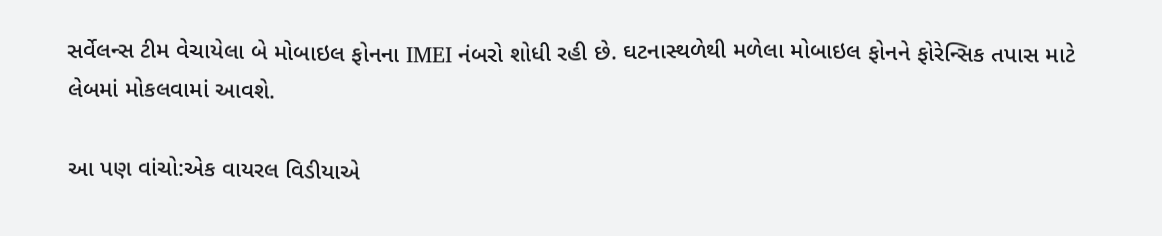સર્વેલન્સ ટીમ વેચાયેલા બે મોબાઇલ ફોનના IMEI નંબરો શોધી રહી છે. ઘટનાસ્થળેથી મળેલા મોબાઇલ ફોનને ફોરેન્સિક તપાસ માટે લેબમાં મોકલવામાં આવશે.

આ પણ વાંચો:એક વાયરલ વિડીયાએ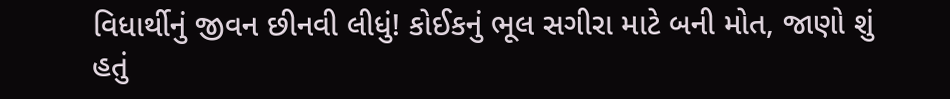વિધાર્થીનું જીવન છીનવી લીધું! કોઈકનું ભૂલ સગીરા માટે બની મોત, જાણો શું હતું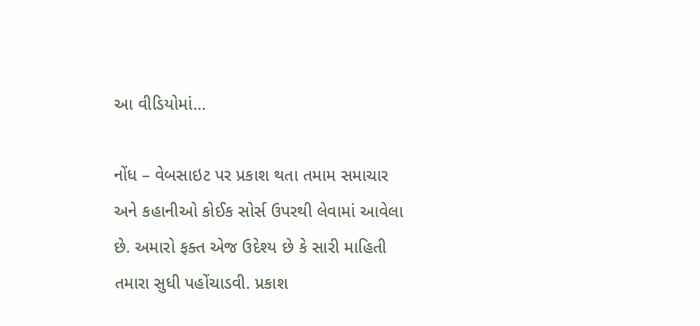આ વીડિયોમાં…

નોંધ – વેબસાઇટ પર પ્રકાશ થતા તમામ સમાચાર અને કહાનીઓ કોઈક સોર્સ ઉપરથી લેવામાં આવેલા છે. અમારો ફક્ત એજ ઉદેશ્ય છે કે સારી માહિતી તમારા સુધી પહોંચાડવી. પ્રકાશ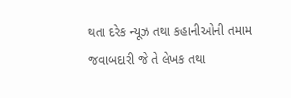થતા દરેક ન્યૂઝ તથા કહાનીઓની તમામ જવાબદારી જે તે લેખક તથા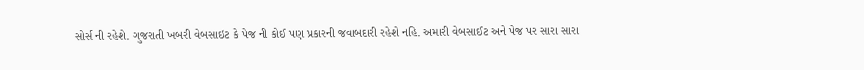સોર્સ ની રહેશે. ગુજરાતી ખબરી વેબસાઇટ કે પેજ ની કોઈ પણ પ્રકારની જવાબદારી રહેશે નહિ. અમારી વેબસાઈટ અને પેજ પર સારા સારા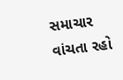સમાચાર વાંચતા રહો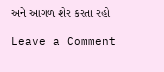અને આગળ શેર કરતા રહો

Leave a Comment